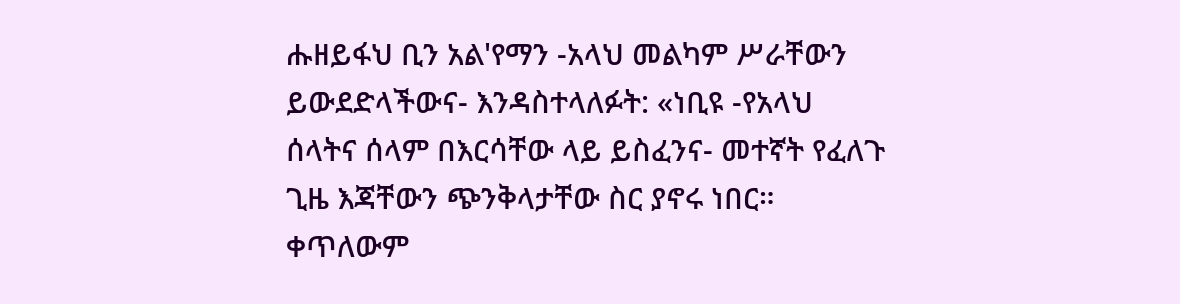ሑዘይፋህ ቢን አል'የማን -አላህ መልካም ሥራቸውን ይውደድላችውና- እንዳስተላለፉት: «ነቢዩ -የአላህ ሰላትና ሰላም በእርሳቸው ላይ ይስፈንና- መተኛት የፈለጉ ጊዜ እጃቸውን ጭንቅላታቸው ስር ያኖሩ ነበር። ቀጥለውም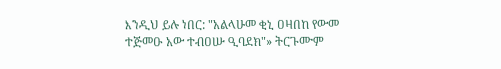እንዲህ ይሉ ነበር: "አልላሁመ ቂኒ ዐዛበከ የውመ ተጅመዑ አው ተብዐሡ ዒባደክ"» ትርጉሙም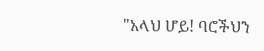"አላህ ሆይ! ባሮችህን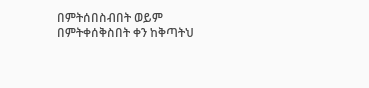በምትሰበስብበት ወይም በምትቀሰቅስበት ቀን ከቅጣትህ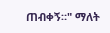ጠብቀኝ።" ማለት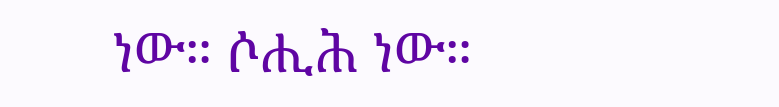ነው። ሶሒሕ ነው።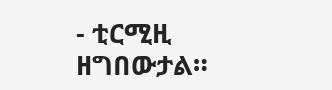- ቲርሚዚ ዘግበውታል።